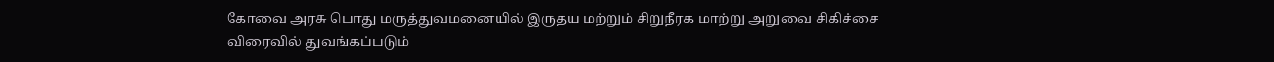கோவை அரசு பொது மருத்துவமனையில் இருதய மற்றும் சிறுநீரக மாற்று அறுவை சிகிச்சை விரைவில் துவங்கப்படும்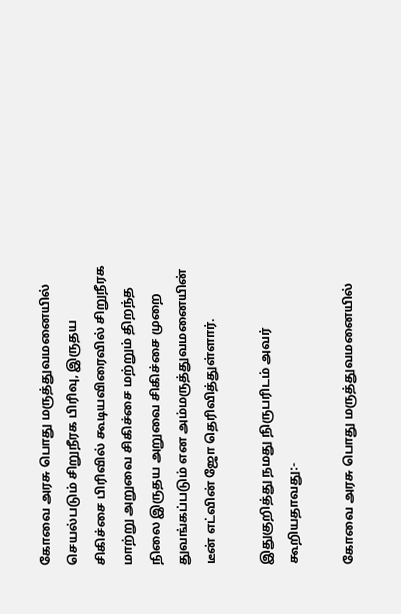கோவை அரசு பொது மருத்துவமனையில் செயல்படும் சிறுநீரக பிரிவு, இருதய சிகிச்சை பிரிவில் கூடியவிரைவில் சிறுநீரக மாற்று அறுவை சிகிச்சை மற்றும் திறந்த நிலை இருதய அறுவை சிகிச்சை முறை துவங்கப்படும் என அம்மருத்துவமனையின் டீன் எட்வின் ஜோ தெரிவித்துள்ளார்.

இதுகுறித்து நமது நிருபரிடம் அவர் கூறியதாவது:-

கோவை அரசு பொது மருத்துவமனையில்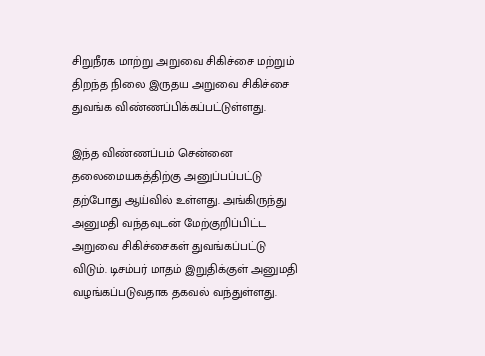சிறுநீரக மாற்று அறுவை சிகிச்சை மற்றும் திறந்த நிலை இருதய அறுவை சிகிச்சை துவங்க விண்ணப்பிக்கப்பட்டுள்ளது.

இந்த விண்ணப்பம் சென்னை தலைமையகத்திற்கு அனுப்பப்பட்டு தற்போது ஆய்வில் உள்ளது. அங்கிருந்து அனுமதி வந்தவுடன் மேற்குறிப்பிட்ட அறுவை சிகிச்சைகள் துவங்கப்பட்டு விடும். டிசம்பர் மாதம் இறுதிக்குள் அனுமதி வழங்கப்படுவதாக தகவல் வந்துள்ளது.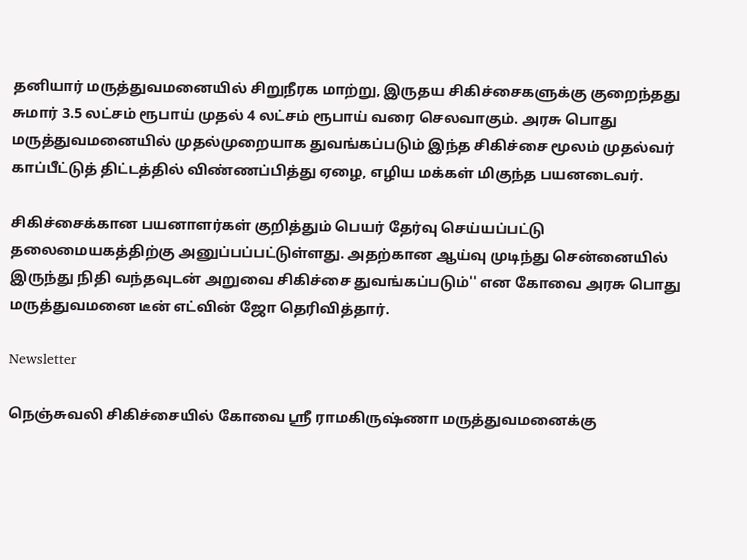தனியார் மருத்துவமனையில் சிறுநீரக மாற்று, இருதய சிகிச்சைகளுக்கு குறைந்தது சுமார் 3.5 லட்சம் ரூபாய் முதல் 4 லட்சம் ரூபாய் வரை செலவாகும். அரசு பொது மருத்துவமனையில் முதல்முறையாக துவங்கப்படும் இந்த சிகிச்சை மூலம் முதல்வர் காப்பீட்டுத் திட்டத்தில் விண்ணப்பித்து ஏழை, எழிய மக்கள் மிகுந்த பயனடைவர்.

சிகிச்சைக்கான பயனாளர்கள் குறித்தும் பெயர் தேர்வு செய்யப்பட்டு தலைமையகத்திற்கு அனுப்பப்பட்டுள்ளது. அதற்கான ஆய்வு முடிந்து சென்னையில் இருந்து நிதி வந்தவுடன் அறுவை சிகிச்சை துவங்கப்படும்'' என கோவை அரசு பொது மருத்துவமனை டீன் எட்வின் ஜோ தெரிவித்தார்.

Newsletter

நெஞ்சுவலி சிகிச்சையில் கோவை ஸ்ரீ ராமகிருஷ்ணா மருத்துவமனைக்கு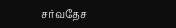சர்வதேச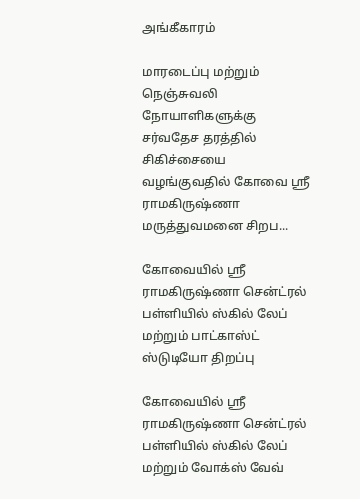அங்கீகாரம்

மாரடைப்பு மற்றும் நெஞ்சுவலி நோயாளிகளுக்கு சர்வதேச தரத்தில் சிகிச்சையை வழங்குவதில் கோவை ஸ்ரீ ராமகிருஷ்ணா மருத்துவமனை சிறப...

கோவையில் ஸ்ரீ ராமகிருஷ்ணா சென்ட்ரல் பள்ளியில் ஸ்கில் லேப் மற்றும் பாட்காஸ்ட் ஸ்டுடியோ திறப்பு

கோவையில் ஸ்ரீ ராமகிருஷ்ணா சென்ட்ரல் பள்ளியில் ஸ்கில் லேப் மற்றும் வோக்ஸ் வேவ்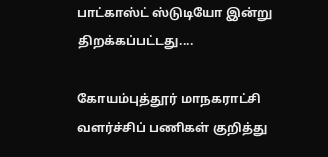பாட்காஸ்ட் ஸ்டுடியோ இன்று திறக்கப்பட்டது....

கோயம்புத்தூர் மாநகராட்சி வளர்ச்சிப் பணிகள் குறித்து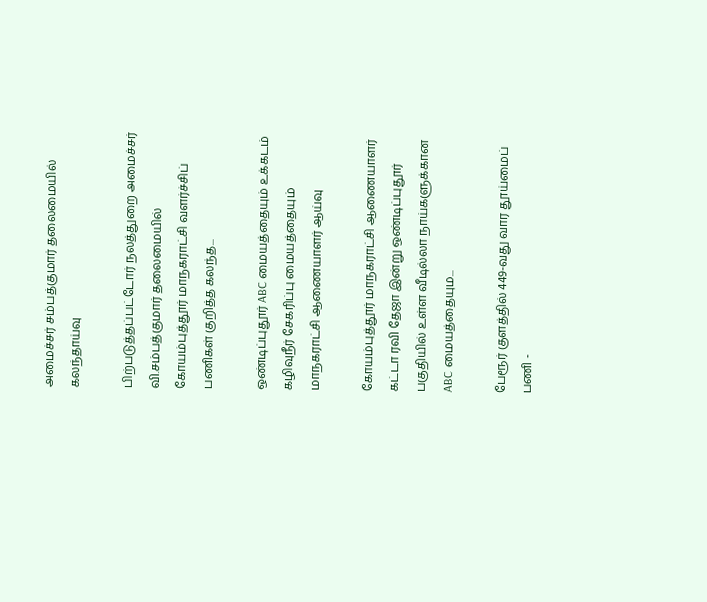அமைச்சர் சம்பத்குமார் தலைமையில் கலந்தாய்வு

பிற்படுத்தப்பட்டோர் நலத்துறை அமைச்சர் வி.சம்பத்குமார் தலைமையில் கோயம்புத்தூர் மாநகராட்சி வளர்ச்சிப் பணிகள் குறித்த கலந்த...

ஒண்டிப்புதூர் ABC மையத்தையும் உக்கடம் கழிவுநீர் சேகரிப்பு மையத்தையும் மாநகராட்சி ஆணையாளர் ஆய்வு

கோயம்புத்தூர் மாநகராட்சி ஆணையாளர் கட்டா ரவி தேஜா இன்று ஒண்டிப்புதூர் பகுதியில் உள்ள வீடில்லா நாய்களுக்கான ABC மையத்தையும...

பேரூர் குளத்தில் 449-வது வார தூய்மைப் பணி -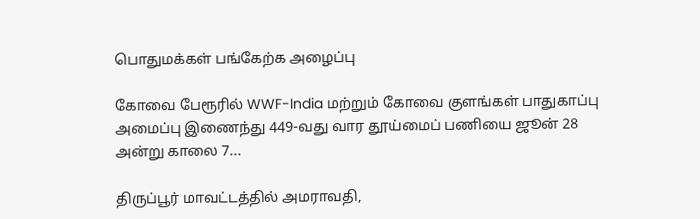பொதுமக்கள் பங்கேற்க அழைப்பு

கோவை பேரூரில் WWF-India மற்றும் கோவை குளங்கள் பாதுகாப்பு அமைப்பு இணைந்து 449-வது வார தூய்மைப் பணியை ஜூன் 28 அன்று காலை 7...

திருப்பூர் மாவட்டத்தில் அமராவதி,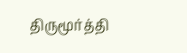திருமூர்த்தி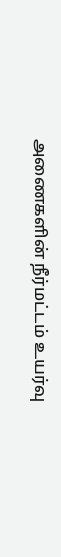அணைகளின் நீர்மட்டம் உயர்வு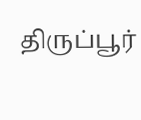திருப்பூர்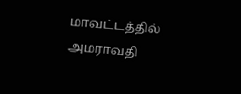மாவட்டத்தில் அமராவதி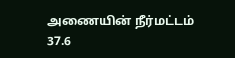அணையின் நீர்மட்டம் 37.6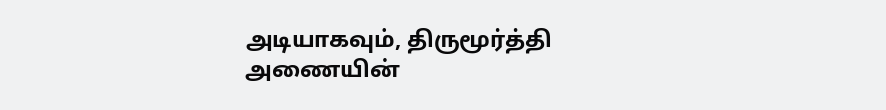அடியாகவும், திருமூர்த்தி அணையின்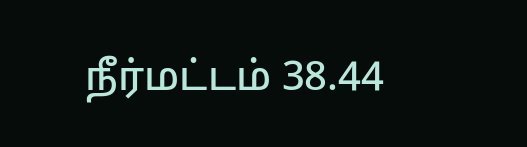நீர்மட்டம் 38.44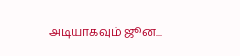அடியாகவும் ஜூன...